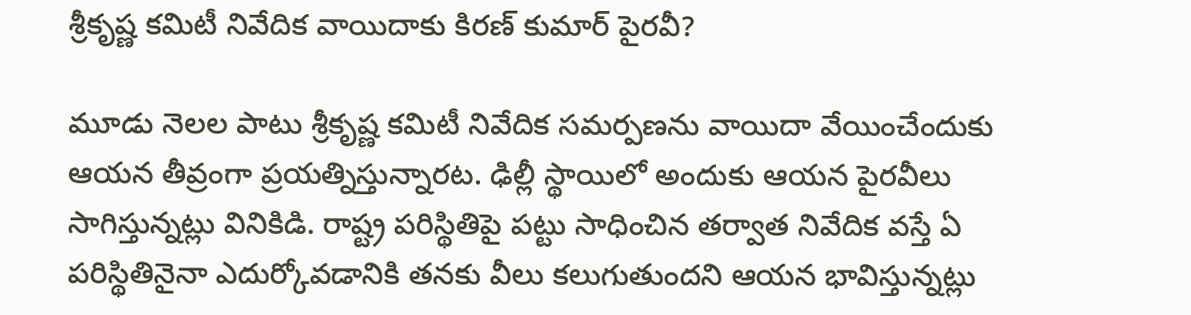శ్రీకృష్ణ కమిటీ నివేదిక వాయిదాకు కిరణ్ కుమార్ పైరవీ?

మూడు నెలల పాటు శ్రీకృష్ణ కమిటీ నివేదిక సమర్పణను వాయిదా వేయించేందుకు ఆయన తీవ్రంగా ప్రయత్నిస్తున్నారట. ఢిల్లీ స్థాయిలో అందుకు ఆయన పైరవీలు సాగిస్తున్నట్లు వినికిడి. రాష్ట్ర పరిస్థితిపై పట్టు సాధించిన తర్వాత నివేదిక వస్తే ఏ పరిస్థితినైనా ఎదుర్కోవడానికి తనకు వీలు కలుగుతుందని ఆయన భావిస్తున్నట్లు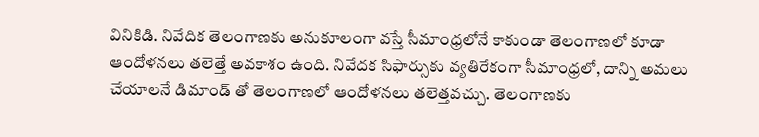వినికిడి. నివేదిక తెలంగాణకు అనుకూలంగా వస్తే సీమాంధ్రలోనే కాకుండా తెలంగాణలో కూడా ఆందోళనలు తలెత్తే అవకాశం ఉంది. నివేదక సిఫార్సుకు వ్యతిరేకంగా సీమాంధ్రలో, దాన్ని అమలు చేయాలనే డిమాండ్ తో తెలంగాణలో ఆందోళనలు తలెత్తవచ్చు. తెలంగాణకు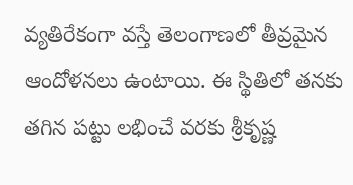వ్యతిరేకంగా వస్తే తెలంగాణలో తీవ్రమైన ఆందోళనలు ఉంటాయి. ఈ స్థితిలో తనకు తగిన పట్టు లభించే వరకు శ్రీకృష్ణ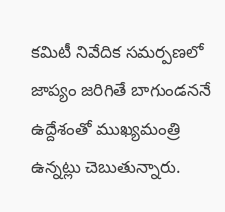కమిటీ నివేదిక సమర్పణలో జాప్యం జరిగితే బాగుండననే ఉద్దేశంతో ముఖ్యమంత్రి ఉన్నట్లు చెబుతున్నారు.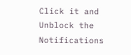Click it and Unblock the Notifications